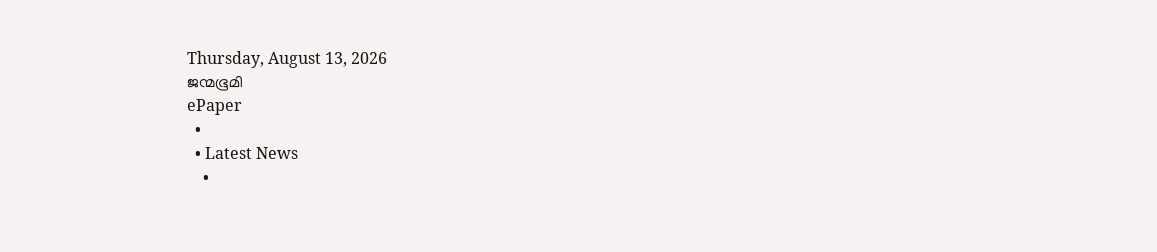Thursday, August 13, 2026
ജന്മഭൂമി
ePaper
  •
  • Latest News
    •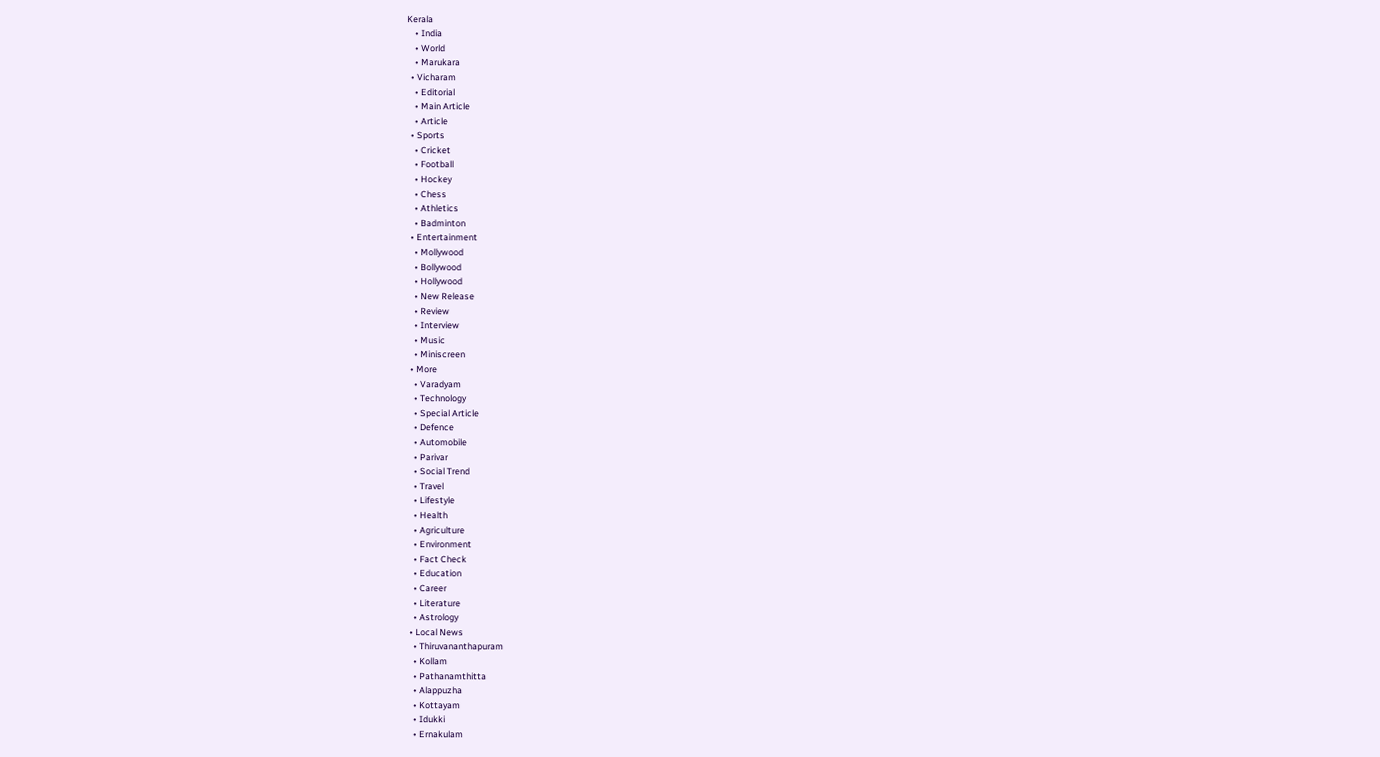Kerala
    • India
    • World
    • Marukara
  • Vicharam
    • Editorial
    • Main Article
    • Article
  • Sports
    • Cricket
    • Football
    • Hockey
    • Chess
    • Athletics
    • Badminton
  • Entertainment
    • Mollywood
    • Bollywood
    • Hollywood
    • New Release
    • Review
    • Interview
    • Music
    • Miniscreen
  • More
    • Varadyam
    • Technology
    • Special Article
    • Defence
    • Automobile
    • Parivar
    • Social Trend
    • Travel
    • Lifestyle
    • Health
    • Agriculture
    • Environment
    • Fact Check
    • Education
    • Career
    • Literature
    • Astrology
  • Local News
    • Thiruvananthapuram
    • Kollam
    • Pathanamthitta
    • Alappuzha
    • Kottayam
    • Idukki
    • Ernakulam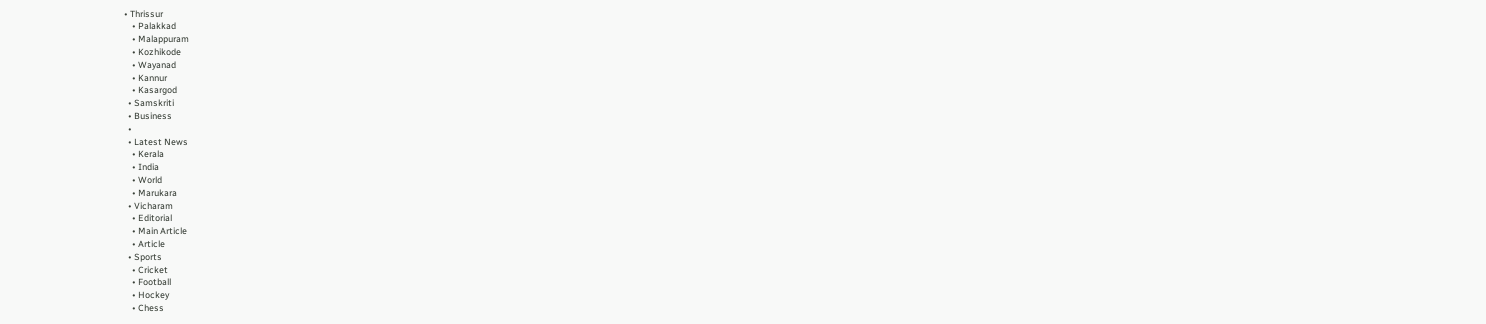• Thrissur
    • Palakkad
    • Malappuram
    • Kozhikode
    • Wayanad
    • Kannur
    • Kasargod
  • Samskriti
  • Business
  •
  • Latest News
    • Kerala
    • India
    • World
    • Marukara
  • Vicharam
    • Editorial
    • Main Article
    • Article
  • Sports
    • Cricket
    • Football
    • Hockey
    • Chess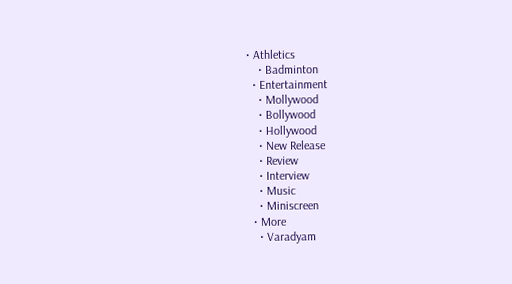• Athletics
    • Badminton
  • Entertainment
    • Mollywood
    • Bollywood
    • Hollywood
    • New Release
    • Review
    • Interview
    • Music
    • Miniscreen
  • More
    • Varadyam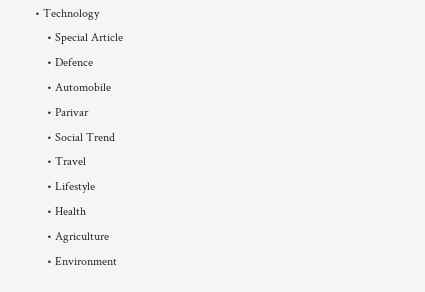• Technology
    • Special Article
    • Defence
    • Automobile
    • Parivar
    • Social Trend
    • Travel
    • Lifestyle
    • Health
    • Agriculture
    • Environment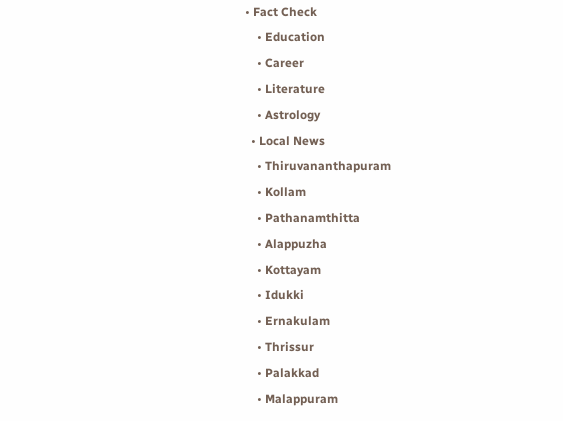• Fact Check
    • Education
    • Career
    • Literature
    • Astrology
  • Local News
    • Thiruvananthapuram
    • Kollam
    • Pathanamthitta
    • Alappuzha
    • Kottayam
    • Idukki
    • Ernakulam
    • Thrissur
    • Palakkad
    • Malappuram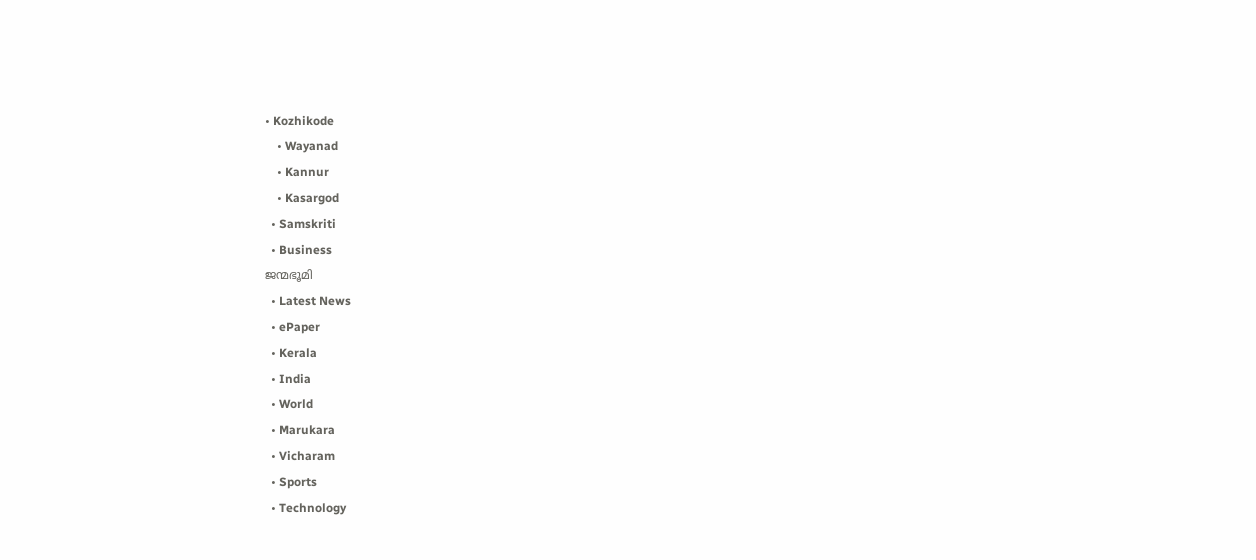• Kozhikode
    • Wayanad
    • Kannur
    • Kasargod
  • Samskriti
  • Business
ജന്മഭൂമി
  • Latest News
  • ePaper
  • Kerala
  • India
  • World
  • Marukara
  • Vicharam
  • Sports
  • Technology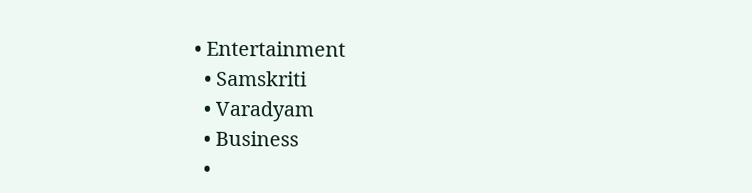• Entertainment
  • Samskriti
  • Varadyam
  • Business
  •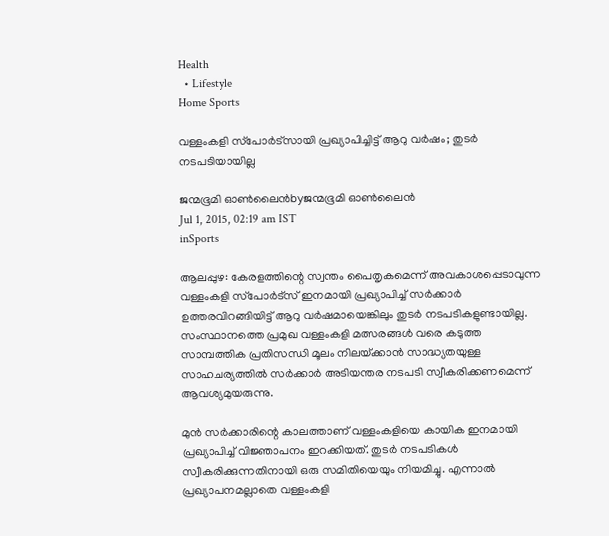Health
  • Lifestyle
Home Sports

വള്ളംകളി സ്‌പോര്‍ട്‌സായി പ്രഖ്യാപിച്ചിട്ട് ആറു വര്‍ഷം; തുടര്‍ നടപടിയായില്ല

ജന്മഭൂമി ഓണ്‍ലൈന്‍byജന്മഭൂമി ഓണ്‍ലൈന്‍
Jul 1, 2015, 02:19 am IST
inSports

ആലപ്പുഴ: കേരളത്തിന്റെ സ്വന്തം പൈതൃകമെന്ന് അവകാശപ്പെടാവുന്ന വള്ളംകളി സ്‌പോര്‍ട്‌സ് ഇനമായി പ്രഖ്യാപിച്ച് സര്‍ക്കാര്‍ ഉത്തരവിറങ്ങിയിട്ട് ആറു വര്‍ഷമായെങ്കിലും തുടര്‍ നടപടികളുണ്ടായില്ല. സംസ്ഥാനത്തെ പ്രമുഖ വള്ളംകളി മത്സരങ്ങള്‍ വരെ കടുത്ത സാമ്പത്തിക പ്രതിസന്ധി മൂലം നിലയ്‌ക്കാന്‍ സാദ്ധ്യതയുള്ള സാഹചര്യത്തില്‍ സര്‍ക്കാര്‍ അടിയന്തര നടപടി സ്വീകരിക്കണമെന്ന് ആവശ്യമുയരുന്നു.

മുന്‍ സര്‍ക്കാരിന്റെ കാലത്താണ് വള്ളംകളിയെ കായിക ഇനമായി പ്രഖ്യാപിച്ച് വിജ്ഞാപനം ഇറക്കിയത്. തുടര്‍ നടപടികള്‍ സ്വീകരിക്കുന്നതിനായി ഒരു സമിതിയെയും നിയമിച്ചു. എന്നാല്‍ പ്രഖ്യാപനമല്ലാതെ വള്ളംകളി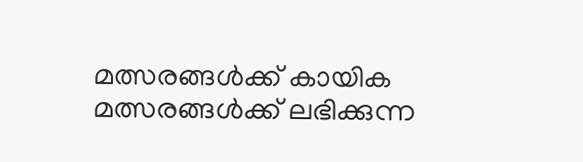മത്സരങ്ങള്‍ക്ക് കായിക മത്സരങ്ങള്‍ക്ക് ലഭിക്കുന്ന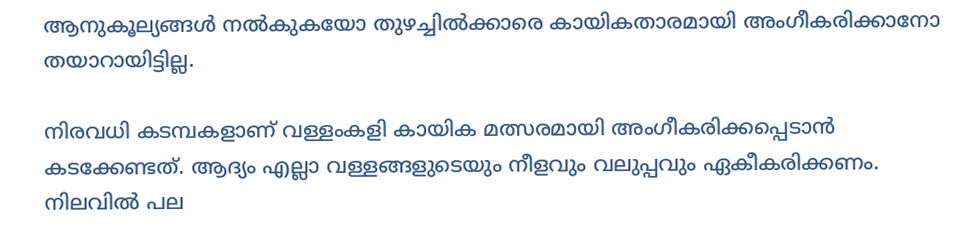ആനുകൂല്യങ്ങള്‍ നല്‍കുകയോ തുഴച്ചില്‍ക്കാരെ കായികതാരമായി അംഗീകരിക്കാനോ തയാറായിട്ടില്ല.

നിരവധി കടമ്പകളാണ് വള്ളംകളി കായിക മത്സരമായി അംഗീകരിക്കപ്പെടാന്‍ കടക്കേണ്ടത്. ആദ്യം എല്ലാ വള്ളങ്ങളുടെയും നീളവും വലുപ്പവും ഏകീകരിക്കണം. നിലവില്‍ പല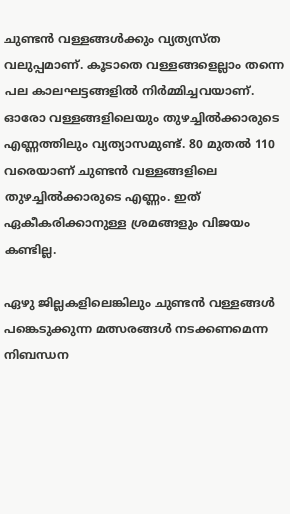ചുണ്ടന്‍ വള്ളങ്ങള്‍ക്കും വ്യത്യസ്ത വലുപ്പമാണ്. കൂടാതെ വള്ളങ്ങളെല്ലാം തന്നെ പല കാലഘട്ടങ്ങളില്‍ നിര്‍മ്മിച്ചവയാണ്. ഓരോ വള്ളങ്ങളിലെയും തുഴച്ചില്‍ക്കാരുടെ എണ്ണത്തിലും വ്യത്യാസമുണ്ട്. 80 മുതല്‍ 110 വരെയാണ് ചുണ്ടന്‍ വള്ളങ്ങളിലെ തുഴച്ചില്‍ക്കാരുടെ എണ്ണം. ഇത് ഏകീകരിക്കാനുള്ള ശ്രമങ്ങളും വിജയം കണ്ടില്ല.

ഏഴു ജില്ലകളിലെങ്കിലും ചുണ്ടന്‍ വള്ളങ്ങള്‍ പങ്കെടുക്കുന്ന മത്സരങ്ങള്‍ നടക്കണമെന്ന നിബന്ധന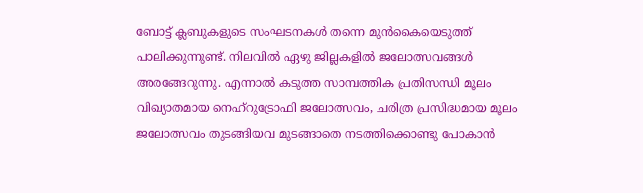ബോട്ട് ക്ലബുകളുടെ സംഘടനകള്‍ തന്നെ മുന്‍കൈയെടുത്ത് പാലിക്കുന്നുണ്ട്. നിലവില്‍ ഏഴു ജില്ലകളില്‍ ജലോത്സവങ്ങള്‍ അരങ്ങേറുന്നു. എന്നാല്‍ കടുത്ത സാമ്പത്തിക പ്രതിസന്ധി മൂലം വിഖ്യാതമായ നെഹ്‌റുട്രോഫി ജലോത്സവം, ചരിത്ര പ്രസിദ്ധമായ മൂലം ജലോത്സവം തുടങ്ങിയവ മുടങ്ങാതെ നടത്തിക്കൊണ്ടു പോകാന്‍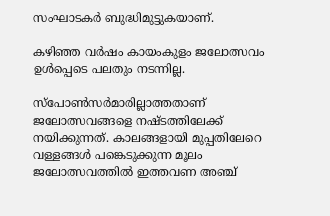സംഘാടകര്‍ ബുദ്ധിമുട്ടുകയാണ്.

കഴിഞ്ഞ വര്‍ഷം കായംകുളം ജലോത്സവം ഉള്‍പ്പെടെ പലതും നടന്നില്ല.

സ്‌പോണ്‍സര്‍മാരില്ലാത്തതാണ് ജലോത്സവങ്ങളെ നഷ്ടത്തിലേക്ക് നയിക്കുന്നത്. കാലങ്ങളായി മുപ്പതിലേറെ വള്ളങ്ങള്‍ പങ്കെടുക്കുന്ന മൂലം ജലോത്സവത്തില്‍ ഇത്തവണ അഞ്ച്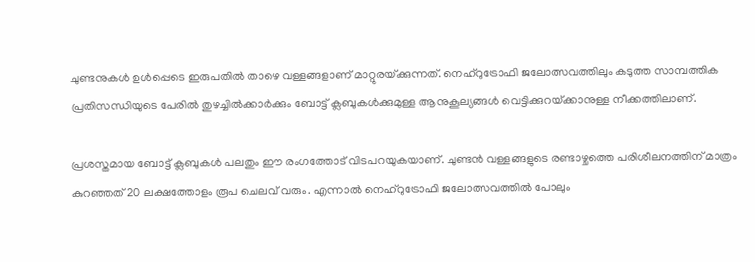ചുണ്ടനുകള്‍ ഉള്‍പ്പെടെ ഇരുപതില്‍ താഴെ വള്ളങ്ങളാണ് മാറ്റുരയ്‌ക്കുന്നത്. നെഹ്‌റുട്രോഫി ജലോത്സവത്തിലും കടുത്ത സാമ്പത്തിക പ്രതിസന്ധിയുടെ പേരില്‍ തുഴച്ചില്‍ക്കാര്‍ക്കും ബോട്ട് ക്ലബുകള്‍ക്കുമുള്ള ആനുകൂല്യങ്ങള്‍ വെട്ടിക്കുറയ്‌ക്കാനുള്ള നീക്കത്തിലാണ്.

പ്രശസ്തമായ ബോട്ട് ക്ലബുകള്‍ പലതും ഈ രംഗത്തോട് വിടപറയുകയാണ്. ചുണ്ടന്‍ വള്ളങ്ങളുടെ രണ്ടാഴ്ചത്തെ പരിശീലനത്തിന് മാത്രം കുറഞ്ഞത് 20 ലക്ഷത്തോളം രൂപ ചെലവ് വരും. എന്നാല്‍ നെഹ്‌റുട്രോഫി ജലോത്സവത്തില്‍ പോലും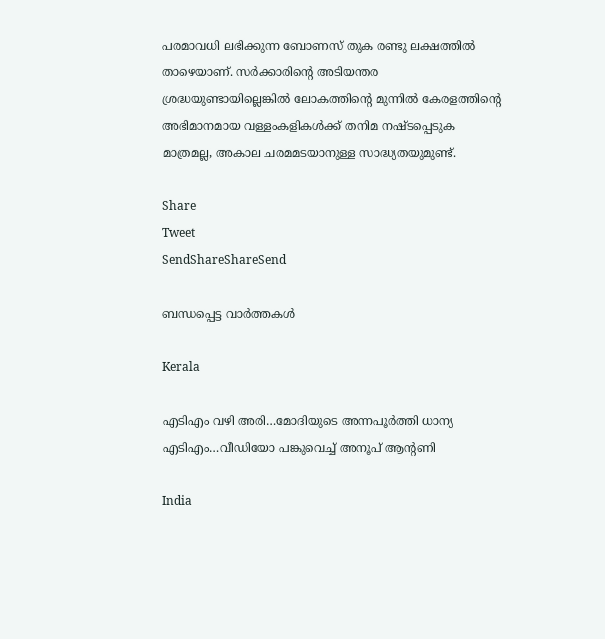പരമാവധി ലഭിക്കുന്ന ബോണസ് തുക രണ്ടു ലക്ഷത്തില്‍ താഴെയാണ്. സര്‍ക്കാരിന്റെ അടിയന്തര ശ്രദ്ധയുണ്ടായില്ലെങ്കില്‍ ലോകത്തിന്റെ മുന്നില്‍ കേരളത്തിന്റെ അഭിമാനമായ വള്ളംകളികള്‍ക്ക് തനിമ നഷ്ടപ്പെടുക മാത്രമല്ല, അകാല ചരമമടയാനുള്ള സാദ്ധ്യതയുമുണ്ട്.

Share
Tweet
SendShareShareSend

ബന്ധപ്പെട്ട വാര്‍ത്തകള്‍

Kerala

എടിഎം വഴി അരി…മോദിയുടെ അന്നപൂര്‍ത്തി ധാന്യ എടിഎം…വീഡിയോ പങ്കുവെച്ച് അനൂപ് ആന്‍റണി

India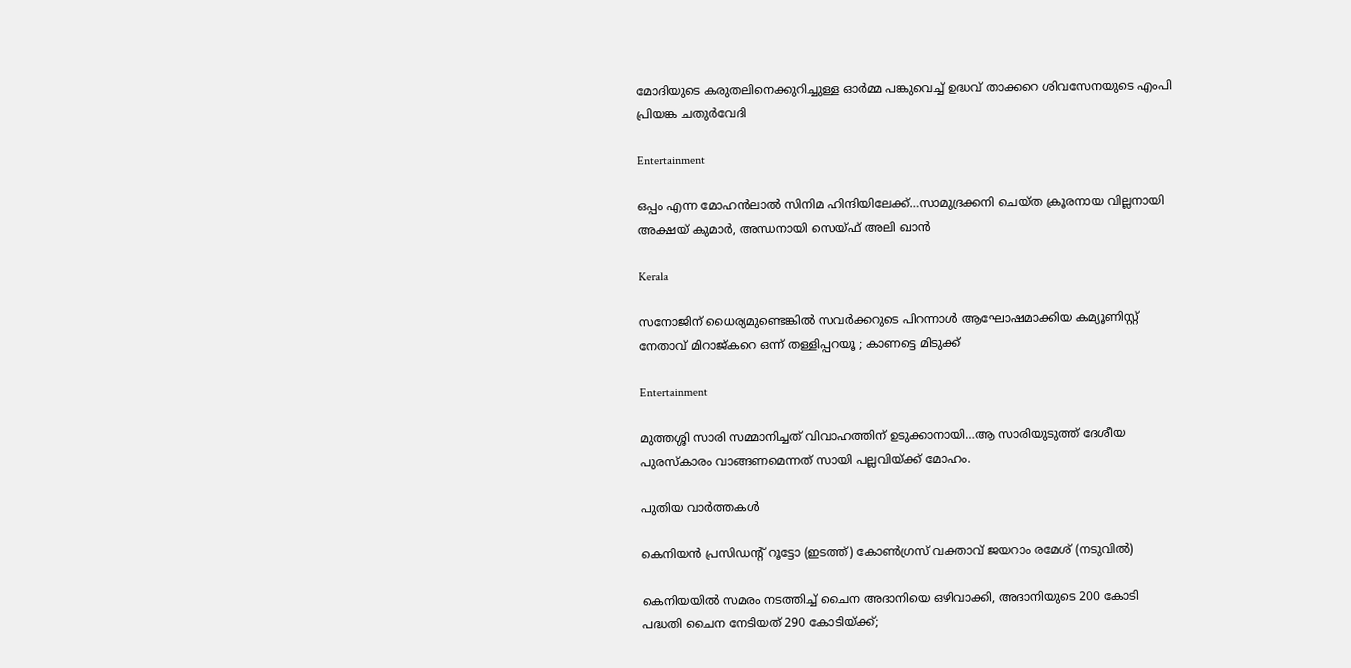മോദിയുടെ കരുതലിനെക്കുറിച്ചുള്ള ഓര്‍മ്മ പങ്കുവെച്ച് ഉദ്ധവ് താക്കറെ ശിവസേനയുടെ എംപി പ്രിയങ്ക ചതുര്‍വേദി

Entertainment

ഒപ്പം എന്ന മോഹന്‍ലാല്‍ സിനിമ ഹിന്ദിയിലേക്ക്…സാമുദ്രക്കനി ചെയ്ത ക്രൂരനായ വില്ലനായി അക്ഷയ് കുമാര്‍, അന്ധനായി സെയ്ഫ് അലി ഖാന്‍

Kerala

സനോജിന് ധൈര്യമുണ്ടെങ്കിൽ സവർക്കറുടെ പിറന്നാൾ ആഘോഷമാക്കിയ കമ്യൂണിസ്റ്റ് നേതാവ് മിറാജ്കറെ ഒന്ന് തള്ളിപ്പറയൂ ; കാണട്ടെ മിടുക്ക്

Entertainment

മുത്തശ്ശി സാരി സമ്മാനിച്ചത് വിവാഹത്തിന് ഉടുക്കാനായി…ആ സാരിയുടുത്ത് ദേശീയ പുരസ്കാരം വാങ്ങണമെന്നത് സായി പല്ലവിയ്‌ക്ക് മോഹം.

പുതിയ വാര്‍ത്തകള്‍

കെനിയന്‍ പ്രസിഡന്‍റ് റൂട്ടോ (ഇടത്ത്) കോണ്‍ഗ്രസ് വക്താവ് ജയറാം രമേശ് (നടുവില്‍)

കെനിയയില്‍ സമരം നടത്തിച്ച് ചൈന അദാനിയെ ഒഴിവാക്കി, അദാനിയുടെ 200 കോടി പദ്ധതി ചൈന നേടിയത് 290 കോടിയ്‌ക്ക്;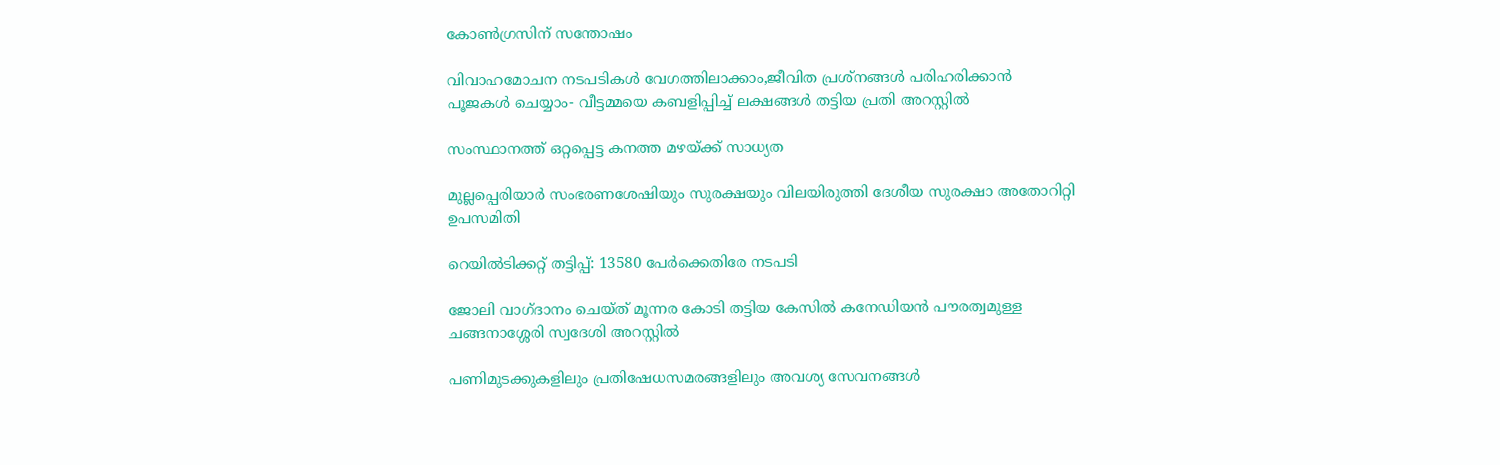കോണ്‍ഗ്രസിന് സന്തോഷം

വിവാഹമോചന നടപടികള്‍ വേഗത്തിലാക്കാം,ജീവിത പ്രശ്‌നങ്ങള്‍ പരിഹരിക്കാന്‍ പൂജകള്‍ ചെയ്യാം- വീട്ടമ്മയെ കബളിപ്പിച്ച് ലക്ഷങ്ങള്‍ തട്ടിയ പ്രതി അറസ്റ്റില്‍

സംസ്ഥാനത്ത് ഒറ്റപ്പെട്ട കനത്ത മഴയ്‌ക്ക് സാധ്യത

മുല്ലപ്പെരിയാര്‍ സംഭരണശേഷിയും സുരക്ഷയും വിലയിരുത്തി ദേശീയ സുരക്ഷാ അതോറിറ്റി ഉപസമിതി

റെയിൽടിക്കറ്റ് തട്ടിപ്പ്: 13580 പേർക്കെതിരേ നടപടി

ജോലി വാഗ്ദാനം ചെയ്ത് മൂന്നര കോടി തട്ടിയ കേസില്‍ കനേഡിയന്‍ പൗരത്വമുള്ള ചങ്ങനാശ്ശേരി സ്വദേശി അറസ്റ്റില്‍

പണിമുടക്കുകളിലും പ്രതിഷേധസമരങ്ങളിലും അവശ്യ സേവനങ്ങള്‍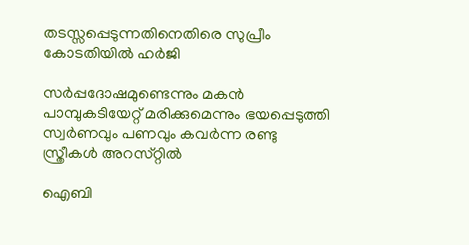തടസ്സപ്പെടുന്നതിനെതിരെ സുപ്രീം കോടതിയില്‍ ഹര്‍ജി

സര്‍പ്പദോഷമുണ്ടെന്നും മകന്‍ പാമ്പുകടിയേറ്റ് മരിക്കുമെന്നും ഭയപ്പെടുത്തി സ്വര്‍ണവും പണവും കവർന്ന രണ്ടു സ്ത്രീകള്‍ അറസ്‌റ്റിൽ

ഐബി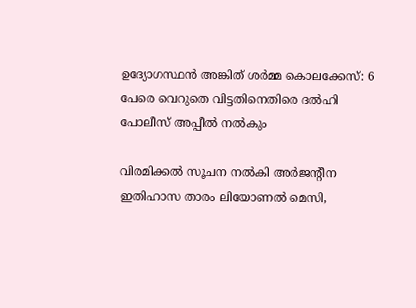ഉദ്യോഗസ്ഥന്‍ അങ്കിത് ശര്‍മ്മ കൊലക്കേസ്: 6 പേരെ വെറുതെ വിട്ടതിനെതിരെ ദല്‍ഹി പോലീസ് അപ്പീല്‍ നല്‍കും

വിരമിക്കല്‍ സൂചന നല്‍കി അര്‍ജന്റീന ഇതിഹാസ താരം ലിയോണല്‍ മെസി,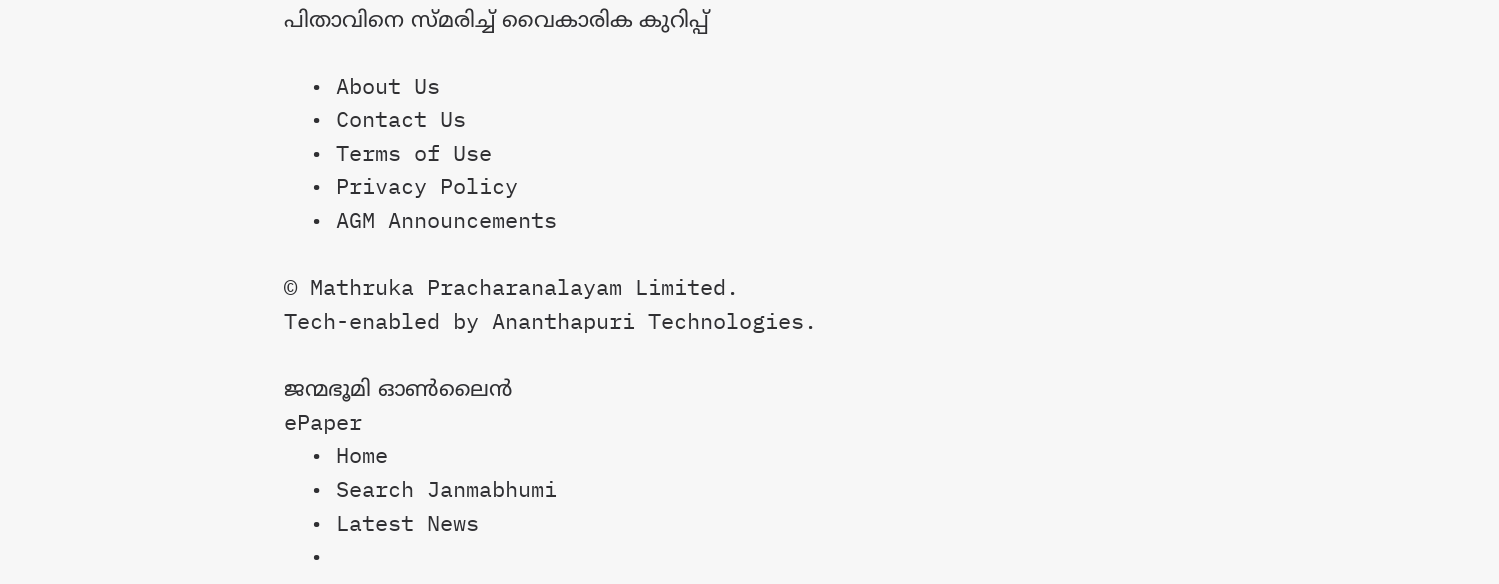പിതാവിനെ സ്മരിച്ച് വൈകാരിക കുറിപ്പ്

  • About Us
  • Contact Us
  • Terms of Use
  • Privacy Policy
  • AGM Announcements

© Mathruka Pracharanalayam Limited.
Tech-enabled by Ananthapuri Technologies.

ജന്മഭൂമി ഓണ്‍ലൈന്‍
ePaper
  • Home
  • Search Janmabhumi
  • Latest News
  •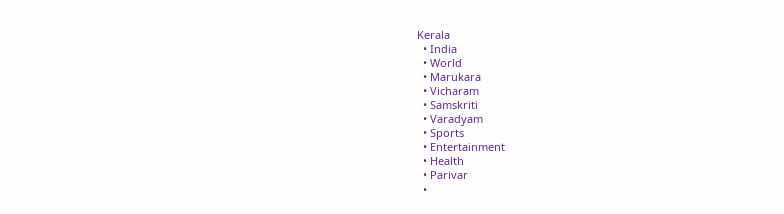Kerala
  • India
  • World
  • Marukara
  • Vicharam
  • Samskriti
  • Varadyam
  • Sports
  • Entertainment
  • Health
  • Parivar
  •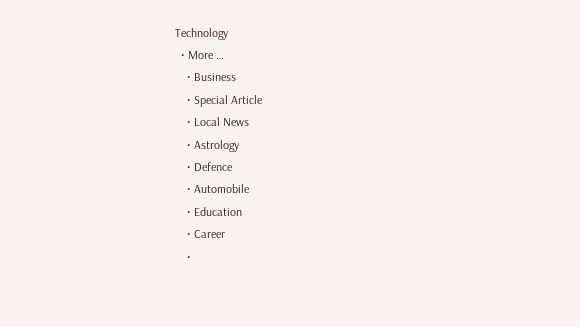Technology
  • More …
    • Business
    • Special Article
    • Local News
    • Astrology
    • Defence
    • Automobile
    • Education
    • Career
    •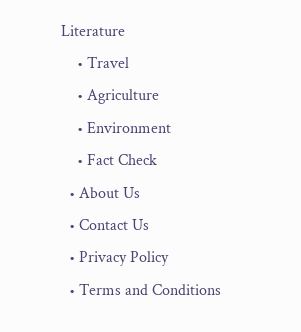Literature
    • Travel
    • Agriculture
    • Environment
    • Fact Check
  • About Us
  • Contact Us
  • Privacy Policy
  • Terms and Conditions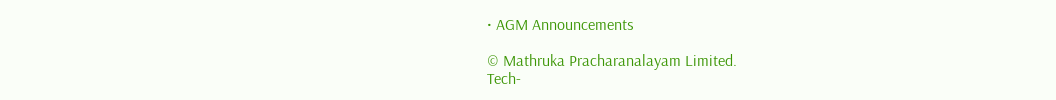• AGM Announcements

© Mathruka Pracharanalayam Limited.
Tech-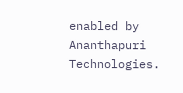enabled by Ananthapuri Technologies.